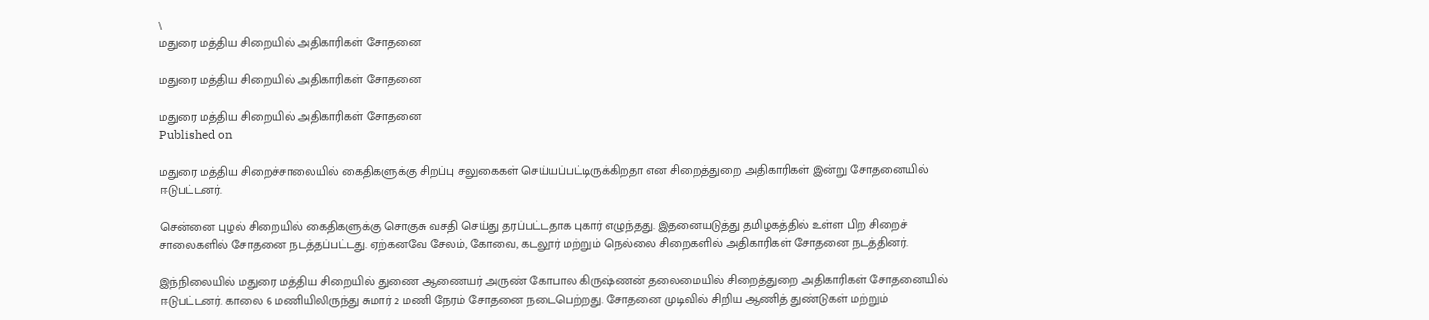\
மதுரை மத்திய சிறையில் அதிகாரிகள் சோதனை

மதுரை மத்திய சிறையில் அதிகாரிகள் சோதனை

மதுரை மத்திய சிறையில் அதிகாரிகள் சோதனை
Published on

மதுரை மத்திய சிறைச்சாலையில் கைதிகளுக்கு சிறப்பு சலுகைகள் செய்யப்பட்டிருக்கிறதா என சிறைத்துறை அதிகாரிகள் இன்று சோதனையில்‌ ஈ‌டுபட்டனர்.

சென்னை புழல் சிறையில் கைதிகளுக்கு சொகுசு வசதி செய்து தரப்பட்டதாக புகார் எழுந்தது. இதனையடுத்து தமிழகத்தில் உள்ள பிற சிறை‌ச் சாலைகளில் சோதனை நடத்தப்பட்டது. ஏற்கனவே சேலம், கோவை, கடலூர் மற்றும் நெல்லை சிறைகளில் அதிகாரிகள் சோதனை நடத்தினர்.

இந்நிலையில் மதுரை மத்திய சிறையில் துணை ஆணையர் அருண் கோபால கிருஷ்ணன் தலைமையில்‌ சிறைத்துறை அதிகாரிகள் சோதனையில் ஈடுபட்டனர். காலை 6 மணியிலிருந்து சுமார் 2 மணி நேரம் சோதனை நடைபெற்றது. சோதனை முடிவில் சிறிய ஆணித் துண்டுகள் மற்றும்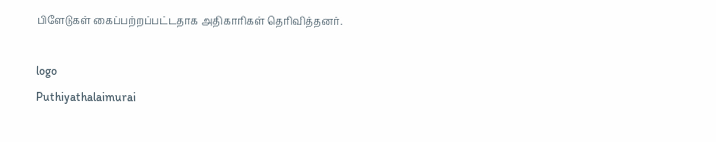பிளேடுகள் கைப்பற்றப்பட்டதாக அதிகாரிகள் தெரிவித்தனர்.

logo
Puthiyathalaimurai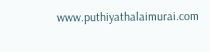www.puthiyathalaimurai.com